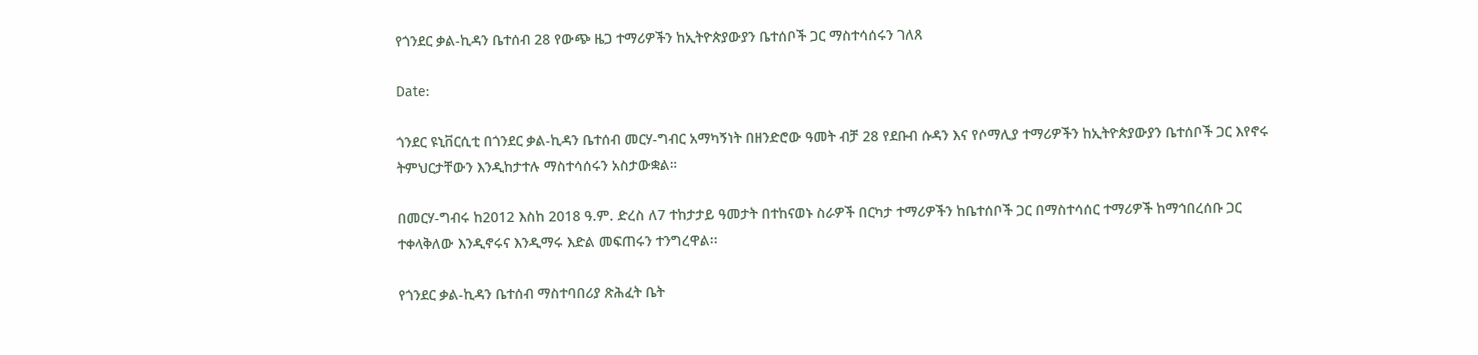የጎንደር ቃል-ኪዳን ቤተሰብ 28 የውጭ ዜጋ ተማሪዎችን ከኢትዮጵያውያን ቤተሰቦች ጋር ማስተሳሰሩን ገለጸ

Date:

ጎንደር ዩኒቨርሲቲ በጎንደር ቃል-ኪዳን ቤተሰብ መርሃ-ግብር አማካኝነት በዘንድሮው ዓመት ብቻ 28 የደቡብ ሱዳን እና የሶማሊያ ተማሪዎችን ከኢትዮጵያውያን ቤተሰቦች ጋር እየኖሩ ትምህርታቸውን እንዲከታተሉ ማስተሳሰሩን አስታውቋል።

በመርሃ-ግብሩ ከ2012 እስከ 2018 ዓ.ም. ድረስ ለ7 ተከታታይ ዓመታት በተከናወኑ ስራዎች በርካታ ተማሪዎችን ከቤተሰቦች ጋር በማስተሳሰር ተማሪዎች ከማኅበረሰቡ ጋር ተቀላቅለው እንዲኖሩና እንዲማሩ እድል መፍጠሩን ተንግረዋል፡፡

የጎንደር ቃል-ኪዳን ቤተሰብ ማስተባበሪያ ጽሕፈት ቤት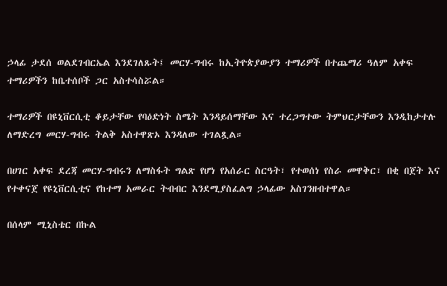ኃላፊ ታደሰ ወልደገብርኤል እንደገለጹት፤ መርሃ-ግብሩ ከኢትዮጵያውያን ተማሪዎች በተጨማሪ ዓለም አቀፍ ተማሪዎችን ከቤተሰቦች ጋር አስተሳስሯል።

ተማሪዎች በዩኒቨርሲቲ ቆይታቸው የባዕድነት ስሜት እንዳይሰማቸው እና ተረጋግተው ትምህርታቸውን እንዲከታተሉ ለማድረግ መርሃ-ግብሩ ትልቅ አስተዋጽኦ እንዳለው ተገልጿል።

በሀገር አቀፍ ደረጃ መርሃ-ግብሩን ለማስፋት ግልጽ የሆነ የአሰራር ስርዓት፣ የተወሰነ የስራ መዋቅር፣ በቂ በጀት እና የተቀናጀ የዩኒቨርሲቲና የከተማ አመራር ትብብር እንደሚያስፈልግ ኃላፊው አስገንዘብተዋል።

በሰላም ሚኒስቴር በኩል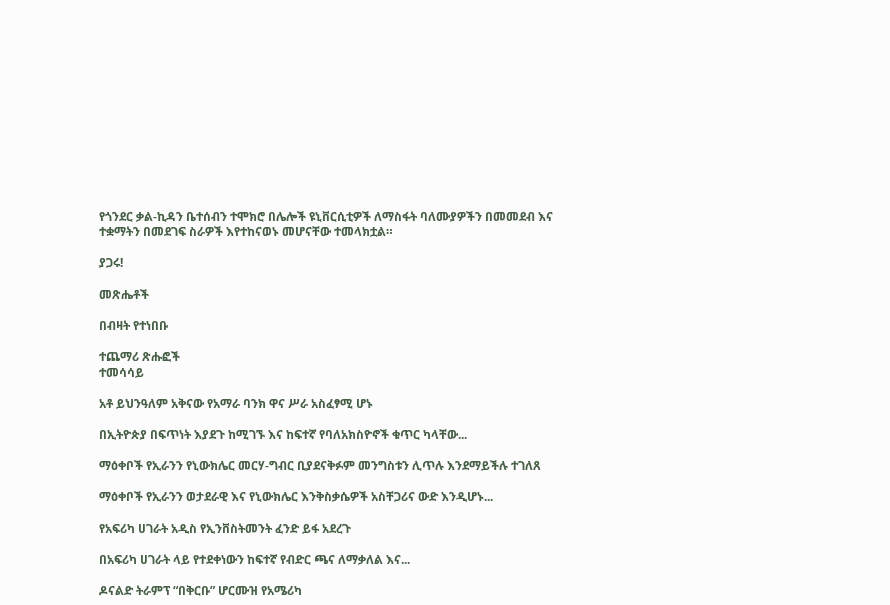የጎንደር ቃል-ኪዳን ቤተሰብን ተሞክሮ በሌሎች ዩኒቨርሲቲዎች ለማስፋት ባለሙያዎችን በመመደብ እና ተቋማትን በመደገፍ ስራዎች እየተከናወኑ መሆናቸው ተመላክቷል።

ያጋሩ!

መጽሔቶች

በብዛት የተነበቡ

ተጨማሪ ጽሑፎች
ተመሳሳይ

አቶ ይህንዓለም አቅናው የአማራ ባንክ ዋና ሥራ አስፈፃሚ ሆኑ

በኢትዮጵያ በፍጥነት እያደጉ ከሚገኙ እና ከፍተኛ የባለአክስዮኖች ቁጥር ካላቸው...

ማዕቀቦች የኢራንን የኒውክሌር መርሃ-ግብር ቢያደናቅፉም መንግስቱን ሊጥሉ እንደማይችሉ ተገለጸ

ማዕቀቦች የኢራንን ወታደራዊ እና የኒውክሌር እንቅስቃሴዎች አስቸጋሪና ውድ እንዲሆኑ...

የአፍሪካ ሀገራት አዲስ የኢንቨስትመንት ፈንድ ይፋ አደረጉ

በአፍሪካ ሀገራት ላይ የተደቀነውን ከፍተኛ የብድር ጫና ለማቃለል እና...

ዶናልድ ትራምፕ “በቅርቡ” ሆርሙዝ የአሜሪካ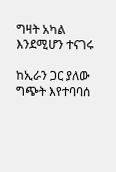ግዛት አካል እንደሚሆን ተናገሩ

ከኢራን ጋር ያለው ግጭት እየተባባሰ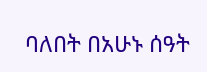ባለበት በአሁኑ ሰዓት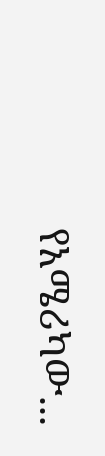የአሜሪካው...